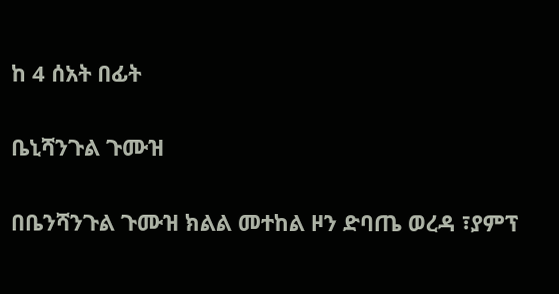ከ 4 ሰአት በፊት

ቤኒሻንጉል ጉሙዝ

በቤንሻንጉል ጉሙዝ ክልል መተከል ዞን ድባጤ ወረዳ ፣ያምፕ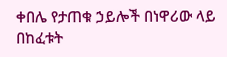ቀበሌ የታጠቁ ኃይሎች በነዋሪው ላይ በከፈቱት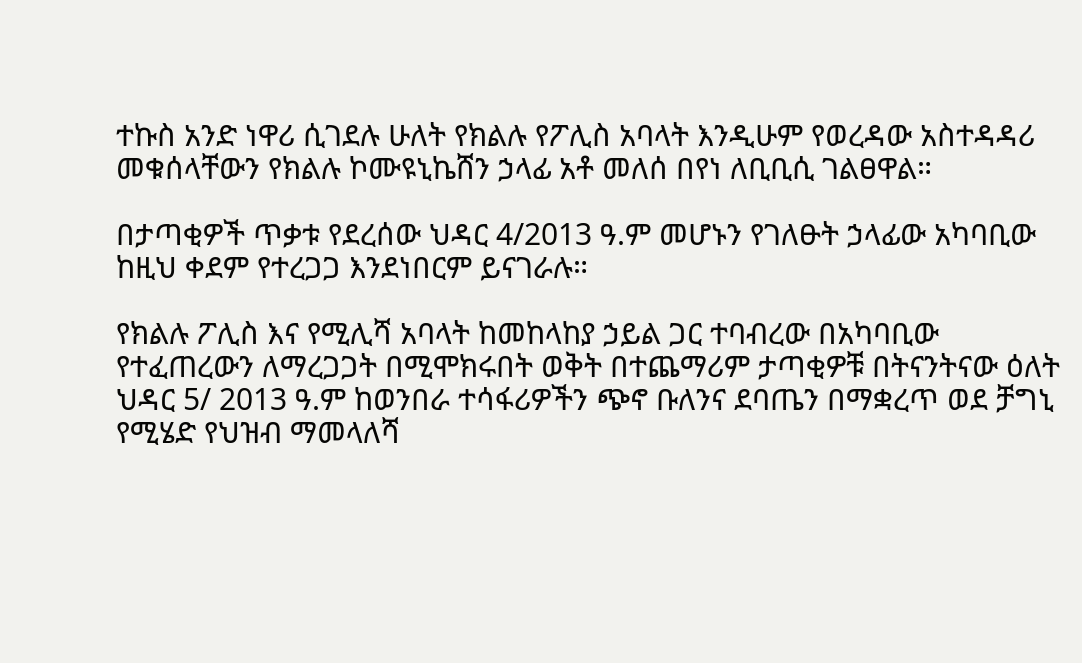ተኩስ አንድ ነዋሪ ሲገደሉ ሁለት የክልሉ የፖሊስ አባላት እንዲሁም የወረዳው አስተዳዳሪ መቁሰላቸውን የክልሉ ኮሙዩኒኬሸን ኃላፊ አቶ መለሰ በየነ ለቢቢሲ ገልፀዋል።

በታጣቂዎች ጥቃቱ የደረሰው ህዳር 4/2013 ዓ.ም መሆኑን የገለፁት ኃላፊው አካባቢው ከዚህ ቀደም የተረጋጋ እንደነበርም ይናገራሉ።

የክልሉ ፖሊስ እና የሚሊሻ አባላት ከመከላከያ ኃይል ጋር ተባብረው በአካባቢው የተፈጠረውን ለማረጋጋት በሚሞክሩበት ወቅት በተጨማሪም ታጣቂዎቹ በትናንትናው ዕለት ህዳር 5/ 2013 ዓ.ም ከወንበራ ተሳፋሪዎችን ጭኖ ቡለንና ደባጤን በማቋረጥ ወደ ቻግኒ የሚሄድ የህዝብ ማመላለሻ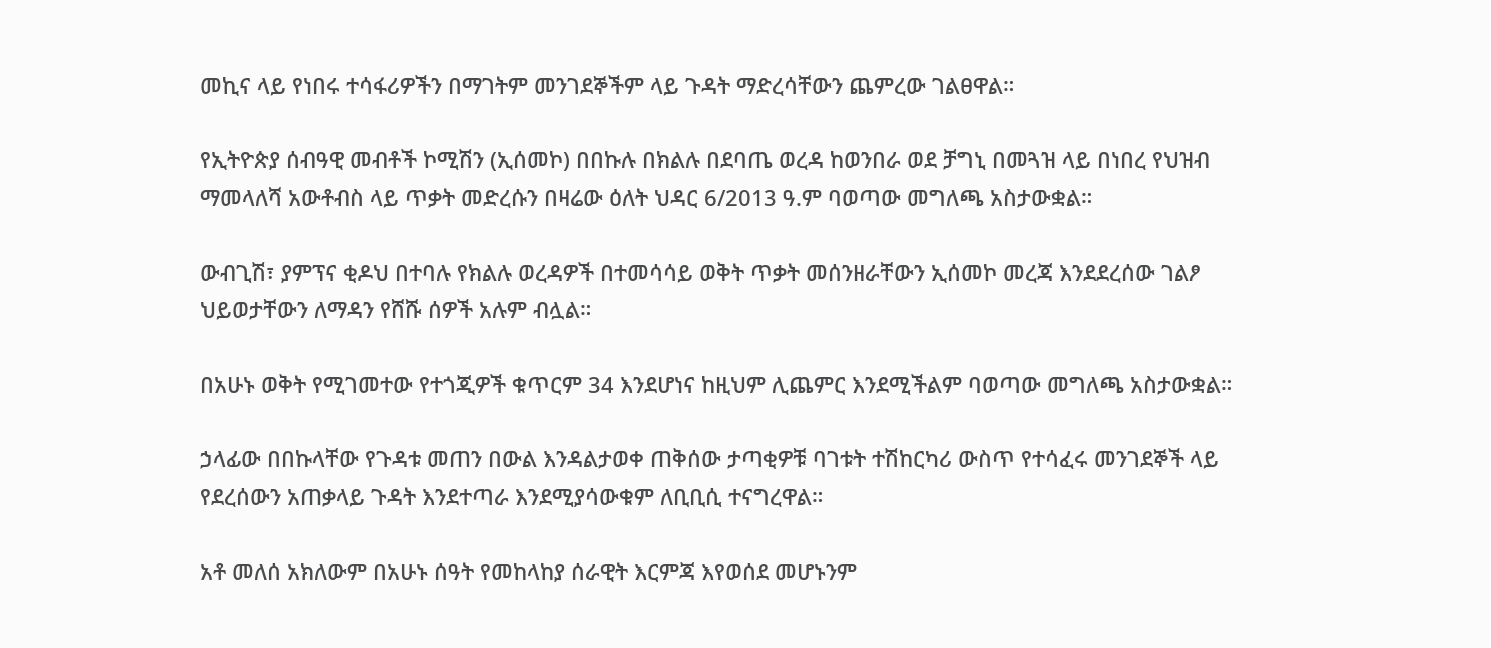መኪና ላይ የነበሩ ተሳፋሪዎችን በማገትም መንገደኞችም ላይ ጉዳት ማድረሳቸውን ጨምረው ገልፀዋል።

የኢትዮጵያ ሰብዓዊ መብቶች ኮሚሽን (ኢሰመኮ) በበኩሉ በክልሉ በደባጤ ወረዳ ከወንበራ ወደ ቻግኒ በመጓዝ ላይ በነበረ የህዝብ ማመላለሻ አውቶብስ ላይ ጥቃት መድረሱን በዛሬው ዕለት ህዳር 6/2013 ዓ.ም ባወጣው መግለጫ አስታውቋል።

ውብጊሽ፣ ያምፕና ቂዶህ በተባሉ የክልሉ ወረዳዎች በተመሳሳይ ወቅት ጥቃት መሰንዘራቸውን ኢሰመኮ መረጃ እንደደረሰው ገልፆ ህይወታቸውን ለማዳን የሸሹ ሰዎች አሉም ብሏል።

በአሁኑ ወቅት የሚገመተው የተጎጂዎች ቁጥርም 34 እንደሆነና ከዚህም ሊጨምር እንደሚችልም ባወጣው መግለጫ አስታውቋል።

ኃላፊው በበኩላቸው የጉዳቱ መጠን በውል እንዳልታወቀ ጠቅሰው ታጣቂዎቹ ባገቱት ተሽከርካሪ ውስጥ የተሳፈሩ መንገደኞች ላይ የደረሰውን አጠቃላይ ጉዳት እንደተጣራ እንደሚያሳውቁም ለቢቢሲ ተናግረዋል።

አቶ መለሰ አክለውም በአሁኑ ሰዓት የመከላከያ ሰራዊት እርምጃ እየወሰደ መሆኑንም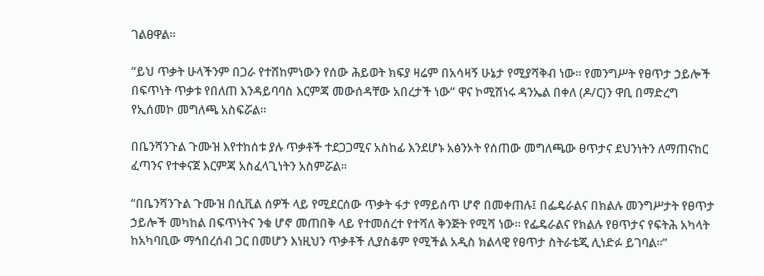ገልፀዋል።

“ይህ ጥቃት ሁላችንም በጋራ የተሸከምነውን የሰው ሕይወት ክፍያ ዛሬም በአሳዛኝ ሁኔታ የሚያሻቅብ ነው። የመንግሥት የፀጥታ ኃይሎች በፍጥነት ጥቃቱ የበለጠ እንዳይባባስ እርምጃ መውሰዳቸው አበረታች ነው” ዋና ኮሚሽነሩ ዳንኤል በቀለ (ዶ/ር)ን ዋቢ በማድረግ የኢሰመኮ መግለጫ አስፍሯል።

በቤንሻንጉል ጉሙዝ እየተከሰቱ ያሉ ጥቃቶች ተደጋጋሚና አስከፊ እንደሆኑ አፅንኦት የሰጠው መግለጫው ፀጥታና ደህንነትን ለማጠናከር ፈጣንና የተቀናጀ እርምጃ አስፈላጊነትን አስምሯል።

“በቤንሻንጉል ጉሙዝ በሲቪል ሰዎች ላይ የሚደርሰው ጥቃት ፋታ የማይሰጥ ሆኖ በመቀጠሉ፤ በፌዴራልና በክልሉ መንግሥታት የፀጥታ ኃይሎች መካከል በፍጥነትና ንቁ ሆኖ መጠበቅ ላይ የተመሰረተ የተሻለ ቅንጅት የሚሻ ነው። የፌዴራልና የክልሉ የፀጥታና የፍትሕ አካላት ከአካባቢው ማኅበረሰብ ጋር በመሆን እነዚህን ጥቃቶች ሊያስቆም የሚችል አዲስ ክልላዊ የፀጥታ ስትራቴጂ ሊነድፉ ይገባል።”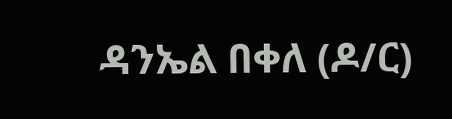ዳንኤል በቀለ (ዶ/ር)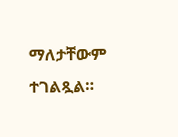ማለታቸውም ተገልጿል።